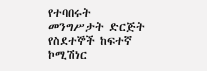የተባበሩት መንግሥታት ድርጅት የስደተኞች ከፍተኛ ኮሚሽነር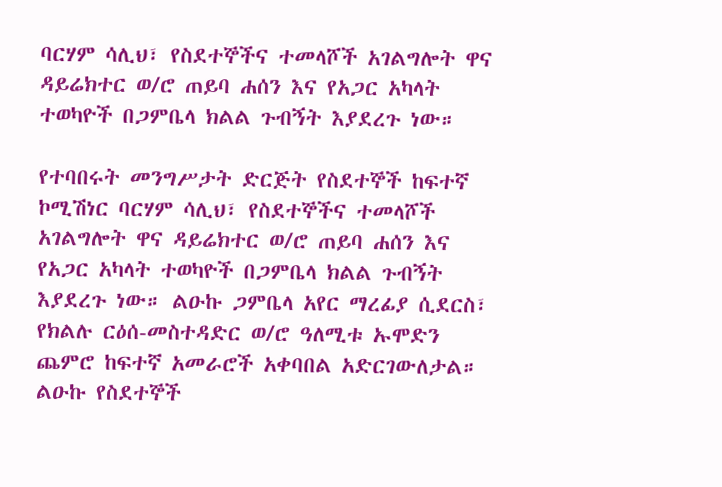ባርሃም ሳሊህ፣ የስደተኞችና ተመላሾች አገልግሎት ዋና ዳይሬክተር ወ/ሮ ጠይባ ሐሰን እና የአጋር አካላት ተወካዮች በጋምቤላ ክልል ጉብኝት እያደረጉ ነው።

የተባበሩት መንግሥታት ድርጅት የስደተኞች ከፍተኛ ኮሚሽነር ባርሃም ሳሊህ፣ የስደተኞችና ተመላሾች አገልግሎት ዋና ዳይሬክተር ወ/ሮ ጠይባ ሐሰን እና የአጋር አካላት ተወካዮች በጋምቤላ ክልል ጉብኝት እያደረጉ ነው። ልዑኩ ጋምቤላ አየር ማረፊያ ሲደርስ፣ የክልሉ ርዕሰ-መስተዳድር ወ/ሮ ዓለሚቱ ኡሞድን ጨምሮ ከፍተኛ አመራሮች አቀባበል አድርገውለታል። ልዑኩ የስደተኞች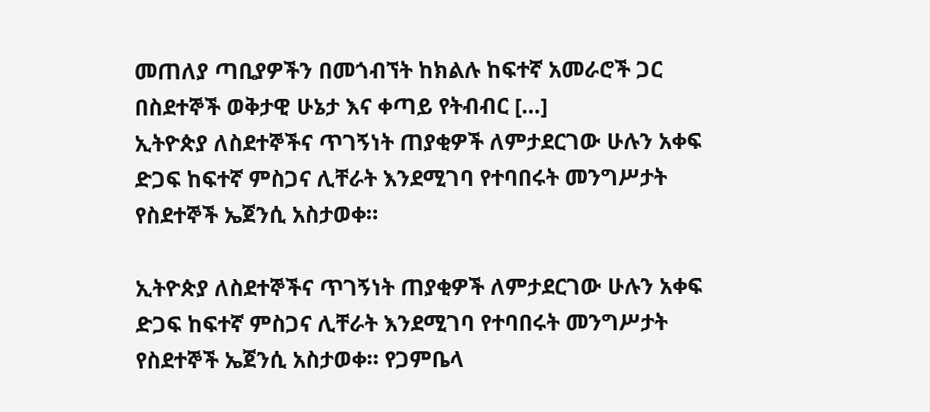መጠለያ ጣቢያዎችን በመጎብኘት ከክልሉ ከፍተኛ አመራሮች ጋር በስደተኞች ወቅታዊ ሁኔታ እና ቀጣይ የትብብር […]
ኢትዮጵያ ለስደተኞችና ጥገኝነት ጠያቂዎች ለምታደርገው ሁሉን አቀፍ ድጋፍ ከፍተኛ ምስጋና ሊቸራት እንደሚገባ የተባበሩት መንግሥታት የስደተኞች ኤጀንሲ አስታወቀ።

ኢትዮጵያ ለስደተኞችና ጥገኝነት ጠያቂዎች ለምታደርገው ሁሉን አቀፍ ድጋፍ ከፍተኛ ምስጋና ሊቸራት እንደሚገባ የተባበሩት መንግሥታት የስደተኞች ኤጀንሲ አስታወቀ። የጋምቤላ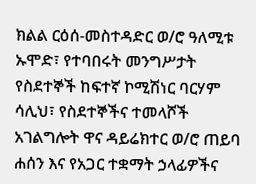ክልል ርዕሰ-መስተዳድር ወ/ሮ ዓለሚቱ ኡሞድ፣ የተባበሩት መንግሥታት የስደተኞች ከፍተኛ ኮሚሽነር ባርሃም ሳሊህ፣ የስደተኞችና ተመላሾች አገልግሎት ዋና ዳይሬክተር ወ/ሮ ጠይባ ሐሰን እና የአጋር ተቋማት ኃላፊዎችና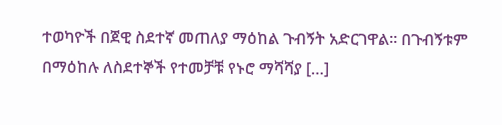ተወካዮች በጀዊ ስደተኛ መጠለያ ማዕከል ጉብኝት አድርገዋል። በጉብኝቱም በማዕከሉ ለስደተኞች የተመቻቹ የኑሮ ማሻሻያ […]